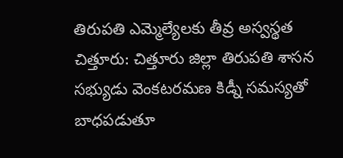తిరుపతి ఎమ్మెల్యేలకు తీవ్ర అస్వస్థత
చిత్తూరు: చిత్తూరు జిల్లా తిరుపతి శాసన సభ్యుడు వెంకటరమణ కిడ్నీ సమస్యతో బాధపడుతూ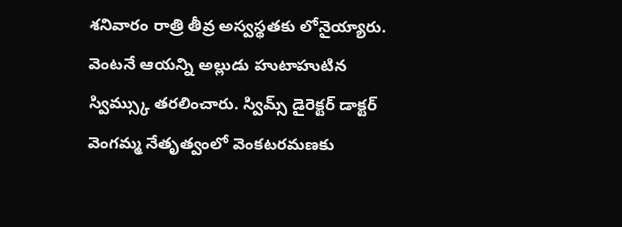శనివారం రాత్రి తీవ్ర అస్వస్థతకు లోనైయ్యారు. వెంటనే ఆయన్ని అల్లుడు హుటాహుటిన స్విమ్స్కు తరలించారు. స్విమ్స్ డైరెక్టర్ డాక్టర్ వెంగమ్మ నేతృత్వంలో వెంకటరమణకు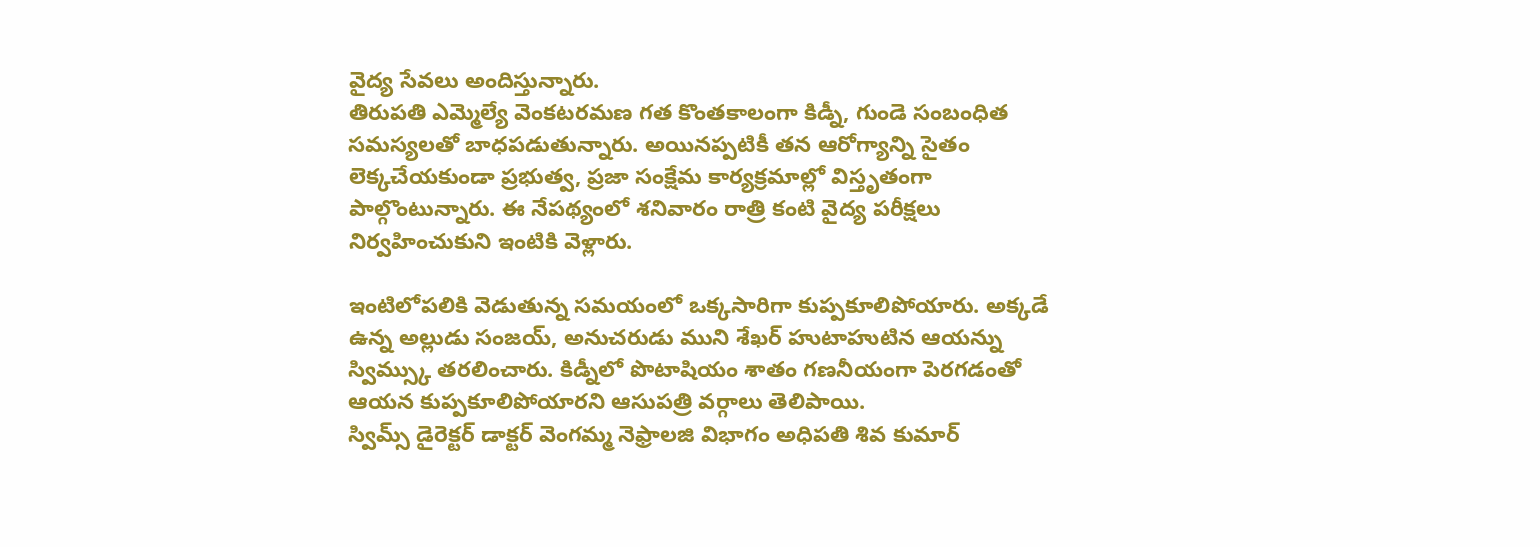వైద్య సేవలు అందిస్తున్నారు.
తిరుపతి ఎమ్మెల్యే వెంకటరమణ గత కొంతకాలంగా కిడ్నీ, గుండె సంబంధిత సమస్యలతో బాధపడుతున్నారు. అయినప్పటికీ తన ఆరోగ్యాన్ని సైతం లెక్కచేయకుండా ప్రభుత్వ, ప్రజా సంక్షేమ కార్యక్రమాల్లో విస్తృతంగా పాల్గొంటున్నారు. ఈ నేపథ్యంలో శనివారం రాత్రి కంటి వైద్య పరీక్షలు నిర్వహించుకుని ఇంటికి వెళ్లారు.

ఇంటిలోపలికి వెడుతున్న సమయంలో ఒక్కసారిగా కుప్పకూలిపోయారు. అక్కడే ఉన్న అల్లుడు సంజయ్, అనుచరుడు ముని శేఖర్ హుటాహుటిన ఆయన్ను స్విమ్స్కు తరలించారు. కిడ్నీలో పొటాషియం శాతం గణనీయంగా పెరగడంతో ఆయన కుప్పకూలిపోయారని ఆసుపత్రి వర్గాలు తెలిపాయి.
స్విమ్స్ డైరెక్టర్ డాక్టర్ వెంగమ్మ నెఫ్రాలజి విభాగం అధిపతి శివ కుమార్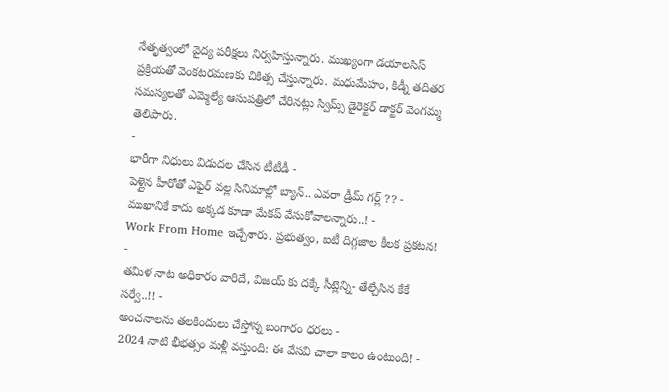నేతృత్వంలో వైద్య పరీక్షలు నిర్వహిస్తున్నారు. ముఖ్యంగా డయాలసిస్ ప్రక్రియతో వెంకటరమణకు చికిత్స చేస్తున్నారు. మధుమేహం, కిడ్నీ తదితర సమస్యలతో ఎమ్మెల్యే ఆసుపత్రిలో చేరినట్లు స్విమ్స్ డైరెక్టర్ డాక్టర్ వెంగమ్మ తెలిపారు.
-
భారీగా నిధులు విడుదల చేసిన టీటీడీ -
పెళ్లైన హీరోతో ఎఫైర్ వల్ల సినిమాల్లో బ్యాన్.. ఎవరా డ్రీమ్ గర్ల్ ?? -
ముఖానికే కాదు అక్కడ కూడా మేకప్ వేసుకోవాలన్నారు..! -
Work From Home ఇచ్చేశారు. ప్రభుత్వం, ఐటీ దిగ్గజాల కీలక ప్రకటన! -
తమిళ నాట అధికారం వారిదే, విజయ్ కు దక్కే సీట్లెన్ని- తేల్చేసిన కేకే సర్వే..!! -
అంచనాలను తలకిందులు చేస్తోన్న బంగారం ధరలు -
2024 నాటి భీభత్సం మళ్లీ వస్తుంది: ఈ వేసవి చాలా కాలం ఉంటుంది! -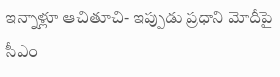ఇన్నాళ్లూ ఆచితూచి- ఇప్పుడు ప్రధాని మోదీపై సీఎం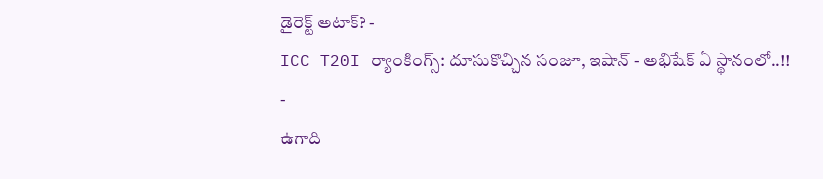డైరెక్ట్ అటాక్? -
ICC T20I ర్యాంకింగ్స్: దూసుకొచ్చిన సంజూ, ఇషాన్ - అభిషేక్ ఏ స్థానంలో..!! -
ఉగాది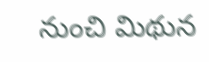నుంచి మిథున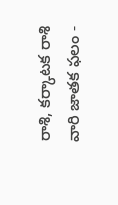రాశి, కర్కాటక రాశి వారి జాతక ఫలం -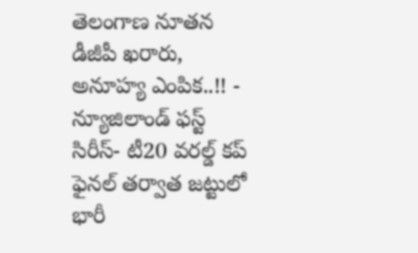తెలంగాణ నూతన డీజీపీ ఖరారు, అనూహ్య ఎంపిక..!! -
న్యూజిలాండ్ ఫస్ట్ సిరీస్- టీ20 వరల్డ్ కప్ ఫైనల్ తర్వాత జట్టులో భారీ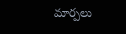మార్పలు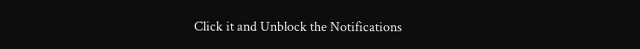Click it and Unblock the Notifications